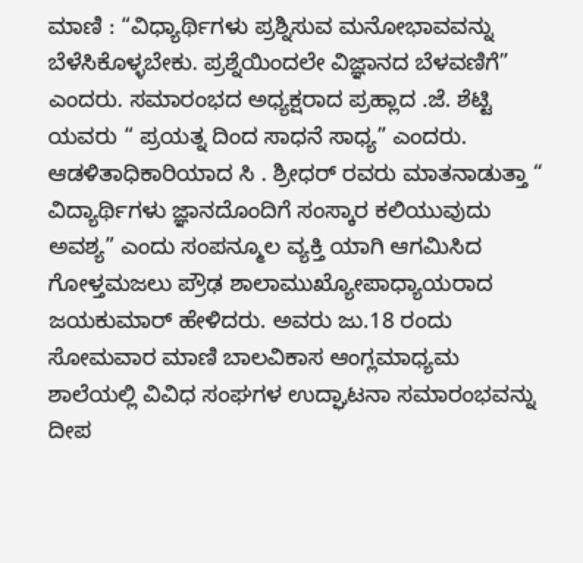ಮಾಣಿ : “ವಿಧ್ಯಾರ್ಥಿಗಳು ಪ್ರಶ್ನಿಸುವ ಮನೋಭಾವವನ್ನು ಬೆಳೆಸಿಕೊಳ್ಳಬೇಕು. ಪ್ರಶ್ನೆಯಿಂದಲೇ ವಿಜ್ಞಾನದ ಬೆಳವಣಿಗೆ” ಎಂದರು. ಸಮಾರಂಭದ ಅಧ್ಯಕ್ಷರಾದ ಪ್ರಹ್ಲಾದ .ಜೆ. ಶೆಟ್ಟಿ ಯವರು “ ಪ್ರಯತ್ನ ದಿಂದ ಸಾಧನೆ ಸಾಧ್ಯ” ಎಂದರು. ಆಡಳಿತಾಧಿಕಾರಿಯಾದ ಸಿ . ಶ್ರೀಧರ್ ರವರು ಮಾತನಾಡುತ್ತಾ “ ವಿದ್ಯಾರ್ಥಿಗಳು ಜ್ಞಾನದೊಂದಿಗೆ ಸಂಸ್ಕಾರ ಕಲಿಯುವುದು ಅವಶ್ಯ” ಎಂದು ಸಂಪನ್ಮೂಲ ವ್ಯಕ್ತಿ ಯಾಗಿ ಆಗಮಿಸಿದ ಗೋಳ್ತಮಜಲು ಪ್ರೌಢ ಶಾಲಾಮುಖ್ಯೋಪಾಧ್ಯಾಯರಾದ ಜಯಕುಮಾರ್ ಹೇಳಿದರು. ಅವರು ಜು.18 ರಂದು ಸೋಮವಾರ ಮಾಣಿ ಬಾಲವಿಕಾಸ ಆಂಗ್ಲಮಾಧ್ಯಮ ಶಾಲೆಯಲ್ಲಿ ವಿವಿಧ ಸಂಘಗಳ ಉದ್ಘಾಟನಾ ಸಮಾರಂಭವನ್ನು ದೀಪ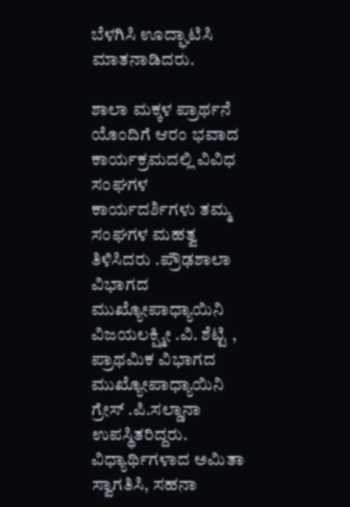ಬೆಳಗಿಸಿ ಊದ್ಘಾಟಿಸಿ ಮಾತನಾಡಿದರು.

ಶಾಲಾ ಮಕ್ಕಳ ಪ್ರಾರ್ಥನೆ ಯೊಂದಿಗೆ ಆರಂ ಭವಾದ ಕಾರ್ಯಕ್ರಮದಲ್ಲಿ ವಿವಿಧ ಸಂಘಗಳ ಕಾರ್ಯದರ್ಶಿಗಳು ತಮ್ಮ ಸಂಘಗಳ ಮಹತ್ವ ತಿಳಿಸಿದರು .ಪ್ರೌಢಶಾಲಾ ವಿಭಾಗದ ಮುಖ್ಯೋಪಾಧ್ಯಾಯಿನಿ ವಿಜಯಲಕ್ಷ್ಮೀ .ವಿ. ಶೆಟ್ಟಿ , ಪ್ರಾಥಮಿಕ ವಿಭಾಗದ ಮುಖ್ಯೋಪಾಧ್ಯಾಯಿನಿ ಗ್ರೇಸ್ .ಪಿ.ಸಲ್ಡಾನಾ ಉಪಸ್ಥಿತರಿದ್ದರು. ವಿಧ್ಯಾರ್ಥಿಗಳಾದ ಅಮಿತಾ ಸ್ವಾಗತಿಸಿ, ಸಹನಾ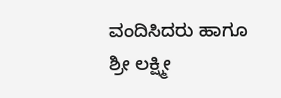ವಂದಿಸಿದರು ಹಾಗೂ ಶ್ರೀ ಲಕ್ಷ್ಮೀ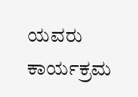ಯವರು ಕಾರ್ಯಕ್ರಮ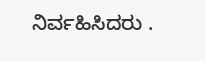ನಿರ್ವಹಿಸಿದರು .